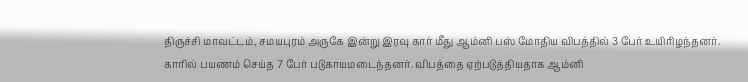திருச்சி மாவட்டம், சமயபுரம் அருகே இன்று இரவு கார் மீது ஆம்னி பஸ் மோதிய விபத்தில் 3 பேர் உயிரிழந்தனர். காரில் பயணம் செய்த 7 பேர் படுகாயமடைந்தனர். விபத்தை ஏற்படுத்தியதாக ஆம்னி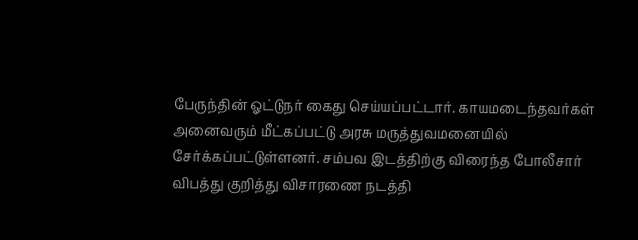பேருந்தின் ஓட்டுநர் கைது செய்யப்பட்டார். காயமடைந்தவர்கள் அனைவரும் மீட்கப்பட்டு அரசு மருத்துவமனையில் சேர்க்கப்பட்டுள்ளனர். சம்பவ இடத்திற்கு விரைந்த போலீசார் விபத்து குறித்து விசாரணை நடத்தி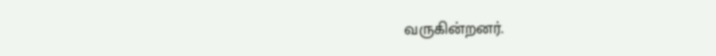வருகின்றனர்.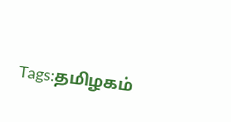Tags:தமிழகம்